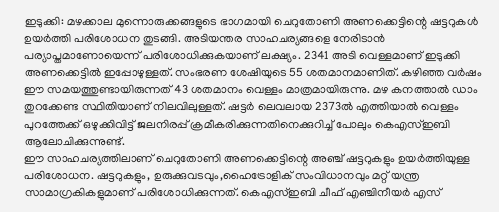ഇടുക്കി: മഴക്കാല മുന്നൊരുക്കങ്ങളുടെ ഭാഗമായി ചെറുതോണി അണക്കെട്ടിന്റെ ഷട്ടറുകൾ ഉയർത്തി പരിശോധന തുടങ്ങി. അടിയന്തര സാഹചര്യങ്ങളെ നേരിടാൻ പര്യാപ്തമാണോയെന്ന് പരിശോധിക്കുകയാണ് ലക്ഷ്യം. 2341 അടി വെള്ളമാണ് ഇടുക്കി അണക്കെട്ടിൽ ഇപ്പോഴുള്ളത്. സംഭരണ ശേഷിയുടെ 55 ശതമാനമാണിത്. കഴിഞ്ഞ വർഷം ഈ സമയത്തുണ്ടായിരുന്നത് 43 ശതമാനം വെള്ളം മാത്രമായിരുന്നു. മഴ കനത്താൽ ഡാം തുറക്കേണ്ട സ്ഥിതിയാണ് നിലവിലുള്ളത്. ഷട്ടർ ലെവലായ 2373ൽ എത്തിയാൽ വെള്ളം പുറത്തേക്ക് ഒഴുക്കിവിട്ട് ജലനിരപ്പ് ക്രമീകരിക്കുന്നതിനെക്കുറിച്ച് പോലും കെഎസ്ഇബി ആലോചിക്കുന്നുണ്ട്.
ഈ സാഹചര്യത്തിലാണ് ചെറുതോണി അണക്കെട്ടിന്റെ അഞ്ച് ഷട്ടറുകളും ഉയർത്തിയുള്ള പരിശോധന. ഷട്ടറുകളും, ഉരുക്കുവടവും,ഹൈട്രോളിക് സംവിധാനവും മറ്റ് യന്ത്ര സാമാഗ്രകികളുമാണ് പരിശോധിക്കുന്നത്. കെഎസ്ഇബി ചീഫ് എഞ്ചിനീയർ എസ്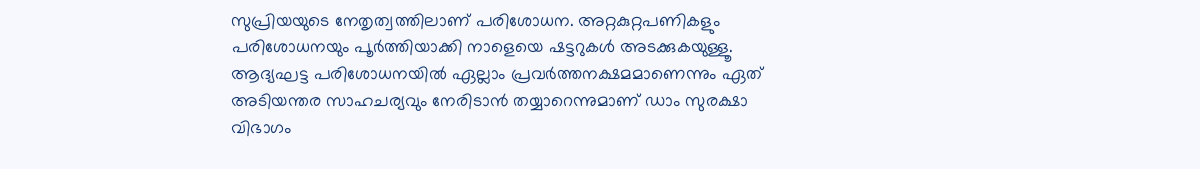സുപ്രിയയുടെ നേതൃത്വത്തിലാണ് പരിശോധന. അറ്റകുറ്റപണികളും പരിശോധനയും പൂർത്തിയാക്കി നാളെയെ ഷട്ടറുകൾ അടക്കുകയുള്ളൂ. ആദ്യഘട്ട പരിശോധനയിൽ ഏല്ലാം പ്രവർത്തനക്ഷമമാണെന്നും ഏത് അടിയന്തര സാഹചര്യവും നേരിടാൻ തയ്യാറെന്നുമാണ് ഡാം സുരക്ഷാ വിഭാഗം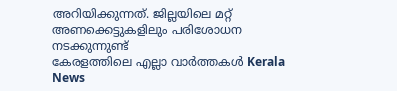അറിയിക്കുന്നത്. ജില്ലയിലെ മറ്റ് അണക്കെട്ടുകളിലും പരിശോധന നടക്കുന്നുണ്ട്
കേരളത്തിലെ എല്ലാ വാർത്തകൾ Kerala News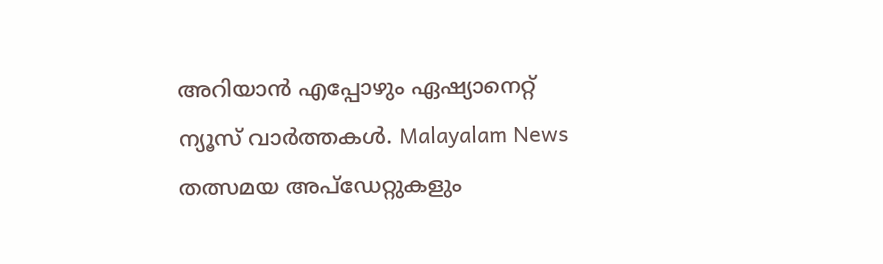അറിയാൻ എപ്പോഴും ഏഷ്യാനെറ്റ് ന്യൂസ് വാർത്തകൾ. Malayalam News തത്സമയ അപ്ഡേറ്റുകളും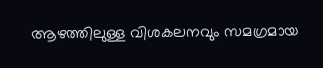ആഴത്തിലുള്ള വിശകലനവും സമഗ്രമായ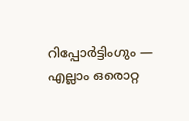റിപ്പോർട്ടിംഗും — എല്ലാം ഒരൊറ്റ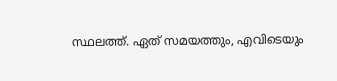സ്ഥലത്ത്. ഏത് സമയത്തും, എവിടെയും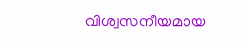വിശ്വസനീയമായ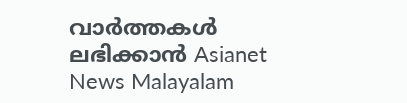വാർത്തകൾ ലഭിക്കാൻ Asianet News Malayalam